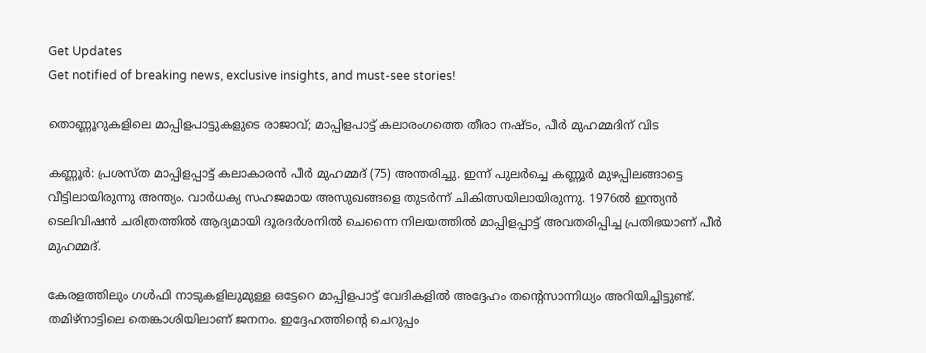Get Updates
Get notified of breaking news, exclusive insights, and must-see stories!

തൊണ്ണൂറുകളിലെ മാപ്പിളപാട്ടുകളുടെ രാജാവ്; മാപ്പിളപാട്ട് കലാരംഗത്തെ തീരാ നഷ്ടം, പീര്‍ മുഹമ്മദിന് വിട

കണ്ണൂര്‍: പ്രശസ്ത മാപ്പിളപ്പാട്ട് കലാകാരന്‍ പീര്‍ മുഹമ്മദ് (75) അന്തരിച്ചു. ഇന്ന് പുലര്‍ച്ചെ കണ്ണൂര്‍ മുഴപ്പിലങ്ങാട്ടെ വീട്ടിലായിരുന്നു അന്ത്യം. വാര്‍ധക്യ സഹജമായ അസുഖങ്ങളെ തുടര്‍ന്ന് ചികിത്സയിലായിരുന്നു. 1976ല്‍ ഇന്ത്യന്‍ ടെലിവിഷന്‍ ചരിത്രത്തില്‍ ആദ്യമായി ദൂരദര്‍ശനില്‍ ചെന്നൈ നിലയത്തില്‍ മാപ്പിളപ്പാട്ട് അവതരിപ്പിച്ച പ്രതിഭയാണ് പീര്‍ മുഹമ്മദ്.

കേരളത്തിലും ഗള്‍ഫി നാടുകളിലുമുള്ള ഒട്ടേറെ മാപ്പിളപാട്ട് വേദികളില്‍ അദ്ദേഹം തന്റെസാന്നിധ്യം അറിയിച്ചിട്ടുണ്ട്. തമിഴ്‌നാട്ടിലെ തെങ്കാശിയിലാണ് ജനനം. ഇദ്ദേഹത്തിന്റെ ചെറുപ്പം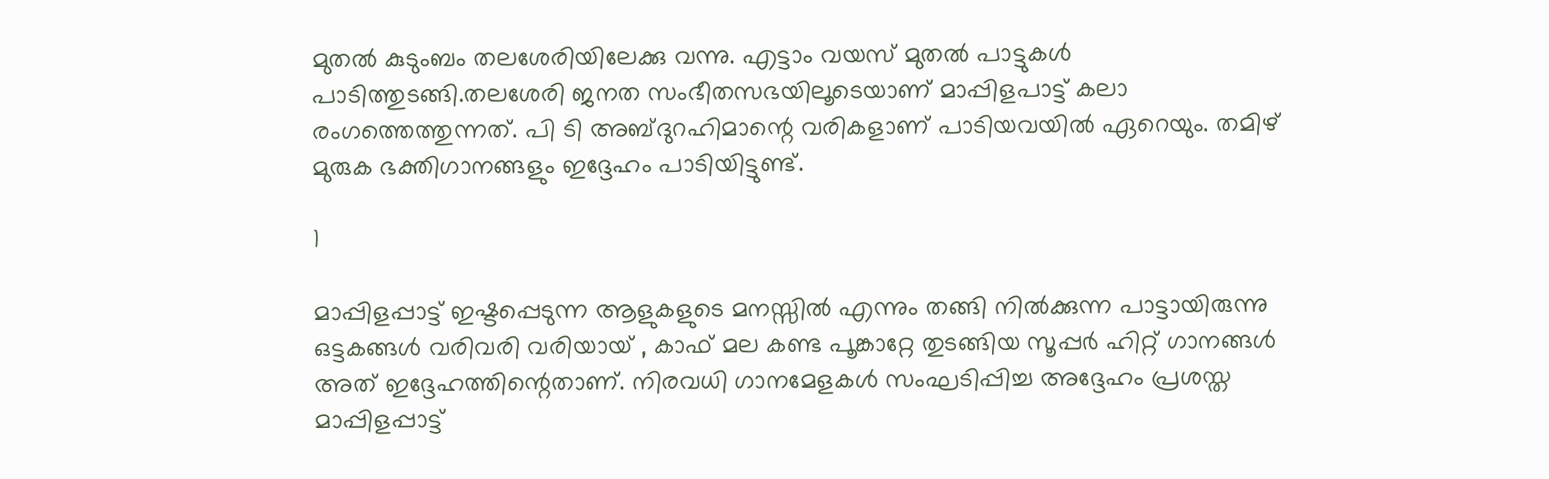മുതല്‍ കുടുംബം തലശേരിയിലേക്കു വന്നു. എട്ടാം വയസ് മുതല്‍ പാട്ടുകള്‍ പാടിത്തുടങ്ങി.തലശേരി ജനത സംഭീതസഭയിലൂടെയാണ് മാപ്പിളപാട്ട് കലാ രംഗത്തെത്തുന്നത്. പി ടി അബ്ദുറഹിമാന്റെ വരികളാണ് പാടിയവയില്‍ ഏറെയും. തമിഴ് മുരുക ഭക്തിഗാനങ്ങളും ഇദ്ദേഹം പാടിയിട്ടുണ്ട്.

1

മാപ്പിളപ്പാട്ട് ഇഷ്ടപ്പെടുന്ന ആളുകളുടെ മനസ്സില്‍ എന്നും തങ്ങി നില്‍ക്കുന്ന പാട്ടായിരുന്നു ഒട്ടകങ്ങള്‍ വരിവരി വരിയായ് , കാഫ് മല കണ്ട പൂങ്കാറ്റേ തുടങ്ങിയ സൂപ്പര്‍ ഹിറ്റ് ഗാനങ്ങള്‍ അത് ഇദ്ദേഹത്തിന്റെതാണ്. നിരവധി ഗാനമേളകള്‍ സംഘടിപ്പിച്ച അദ്ദേഹം പ്രശസ്ത മാപ്പിളപ്പാട്ട്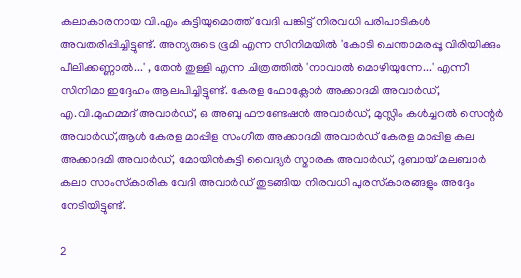കലാകാരനായ വി.എം കുട്ടിയുമൊത്ത് വേദി പങ്കിട്ട് നിരവധി പരിപാടികള്‍ അവതരിപ്പിച്ചിട്ടുണ്ട്. അന്യരുടെ ഭൂമി എന്ന സിനിമയില്‍ 'കോടി ചെന്താമരപ്പൂ വിരിയിക്കും പീലിക്കണ്ണാല്‍...' , തേന്‍ തുള്ളി എന്ന ചിത്രത്തില്‍ 'നാവാല്‍ മൊഴിയുന്നേ...' എന്നീ സിനിമാ ഇദ്ദേഹം ആലപിച്ചിട്ടുണ്ട്. കേരള ഫോക്ലോര്‍ അക്കാദമി അവാര്‍ഡ്, എ.വി.മുഹമ്മദ് അവാര്‍ഡ്, ഒ അബു ഫൗണ്ടേഷന്‍ അവാര്‍ഡ്, മുസ്ലിം കള്‍ച്ചറല്‍ സെന്റര്‍ അവാര്‍ഡ്,ആള്‍ കേരള മാപ്പിള സംഗീത അക്കാദമി അവാര്‍ഡ് കേരള മാപ്പിള കല അക്കാദമി അവാര്‍ഡ്, മോയിന്‍കുട്ടി വൈദ്യര്‍ സ്മാരക അവാര്‍ഡ്, ദുബായ് മലബാര്‍ കലാ സാംസ്‌കാരിക വേദി അവാര്‍ഡ് തുടങ്ങിയ നിരവധി പുരസ്‌കാരങ്ങളും അദ്ദേം നേടിയിട്ടുണ്ട്.

2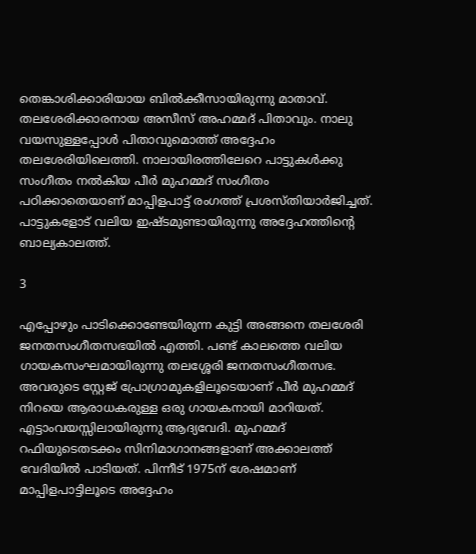തെങ്കാശിക്കാരിയായ ബില്‍ക്കീസായിരുന്നു മാതാവ്. തലശേരിക്കാരനായ അസീസ് അഹമ്മദ് പിതാവും. നാലു വയസുള്ളപ്പോള്‍ പിതാവുമൊത്ത് അദ്ദേഹം തലശേരിയിലെത്തി. നാലായിരത്തിലേറെ പാട്ടുകള്‍ക്കു സംഗീതം നല്‍കിയ പീര്‍ മുഹമ്മദ് സംഗീതം പഠിക്കാതെയാണ് മാപ്പിളപാട്ട് രംഗത്ത് പ്രശസ്തിയാര്‍ജിച്ചത്. പാട്ടുകളോട് വലിയ ഇഷ്ടമുണ്ടായിരുന്നു അദ്ദേഹത്തിന്റെ ബാല്യകാലത്ത്.

3

എപ്പോഴും പാടിക്കൊണ്ടേയിരുന്ന കുട്ടി അങ്ങനെ തലശേരി ജനതസംഗീതസഭയില്‍ എത്തി. പണ്ട് കാലത്തെ വലിയ ഗായകസംഘമായിരുന്നു തലശ്ശേരി ജനതസംഗീതസഭ. അവരുടെ സ്റ്റേജ് പ്രോഗ്രാമുകളിലൂടെയാണ് പീര്‍ മുഹമ്മദ് നിറയെ ആരാധകരുള്ള ഒരു ഗായകനായി മാറിയത്. എട്ടാംവയസ്സിലായിരുന്നു ആദ്യവേദി. മുഹമ്മദ് റഫിയുടെതടക്കം സിനിമാഗാനങ്ങളാണ് അക്കാലത്ത് വേദിയില്‍ പാടിയത്. പിന്നീട് 1975ന് ശേഷമാണ് മാപ്പിളപാട്ടിലൂടെ അദ്ദേഹം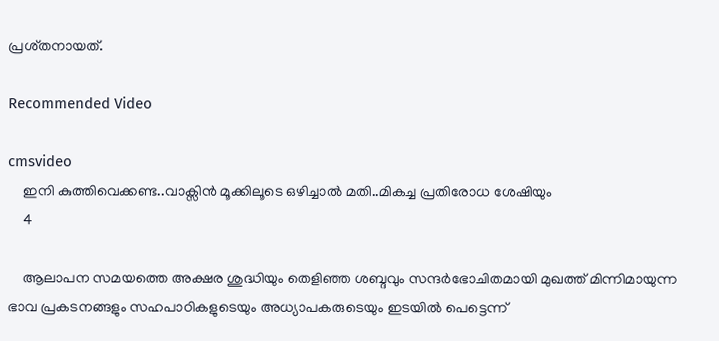പ്രശ്തനായത്.

Recommended Video

cmsvideo
    ഇനി കുത്തിവെക്കണ്ട..വാക്സിൻ മൂക്കിലൂടെ ഒഴിച്ചാൽ മതി..മികച്ച പ്രതിരോധ ശേഷിയും
    4

    ആലാപന സമയത്തെ അക്ഷര ശുദ്ധിയും തെളിഞ്ഞ ശബ്ദവും സന്ദര്‍ഭോചിതമായി മുഖത്ത് മിന്നിമായുന്ന ഭാവ പ്രകടനങ്ങളും സഹപാഠികളുടെയും അധ്യാപകരുടെയും ഇടയില്‍ പെട്ടെന്ന്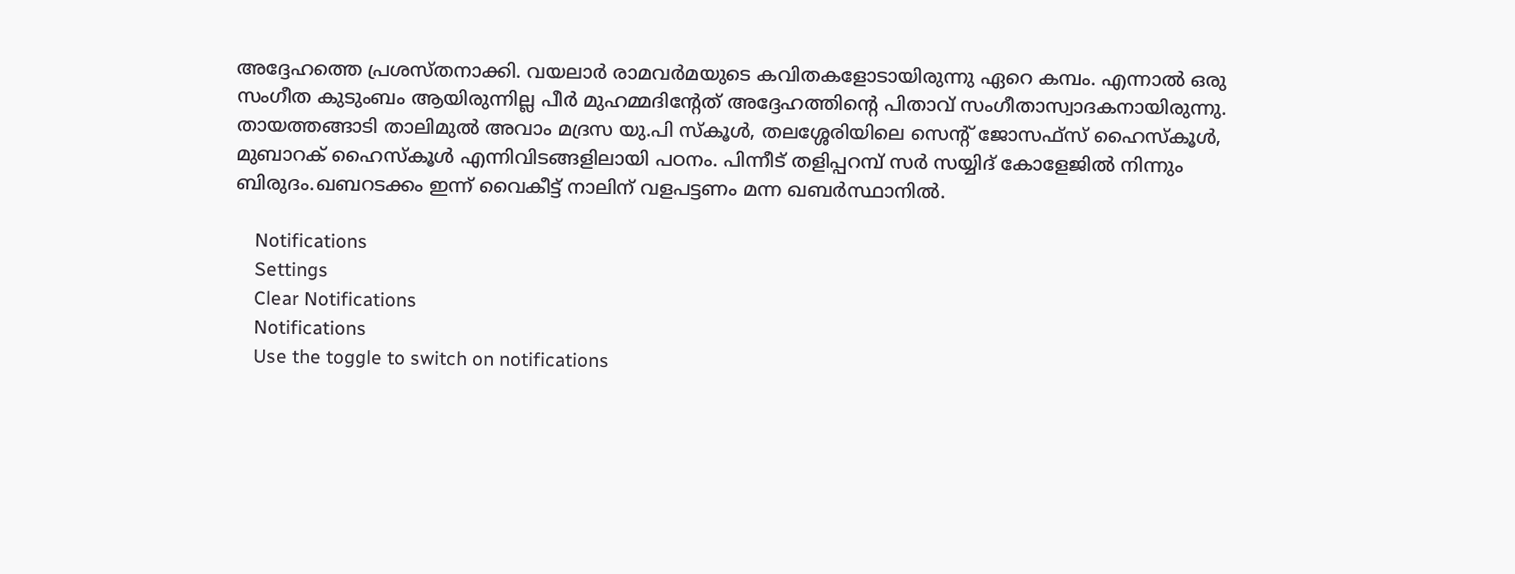അദ്ദേഹത്തെ പ്രശസ്തനാക്കി. വയലാര്‍ രാമവര്‍മയുടെ കവിതകളോടായിരുന്നു ഏറെ കമ്പം. എന്നാല്‍ ഒരു സംഗീത കുടുംബം ആയിരുന്നില്ല പീര്‍ മുഹമ്മദിന്റേത് അദ്ദേഹത്തിന്റെ പിതാവ് സംഗീതാസ്വാദകനായിരുന്നു. തായത്തങ്ങാടി താലിമുല്‍ അവാം മദ്രസ യു.പി സ്‌കൂള്‍, തലശ്ശേരിയിലെ സെന്റ് ജോസഫ്സ് ഹൈസ്‌കൂള്‍, മുബാറക് ഹൈസ്‌കൂള്‍ എന്നിവിടങ്ങളിലായി പഠനം. പിന്നീട് തളിപ്പറമ്പ് സര്‍ സയ്യിദ് കോളേജില്‍ നിന്നും ബിരുദം.ഖബറടക്കം ഇന്ന് വൈകീട്ട് നാലിന് വളപട്ടണം മന്ന ഖബര്‍സ്ഥാനില്‍.

    Notifications
    Settings
    Clear Notifications
    Notifications
    Use the toggle to switch on notifications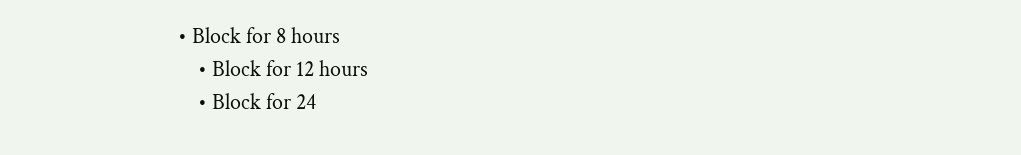• Block for 8 hours
    • Block for 12 hours
    • Block for 24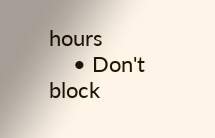hours
    • Don't block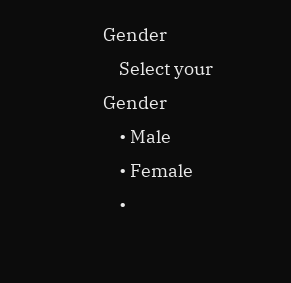Gender
    Select your Gender
    • Male
    • Female
    •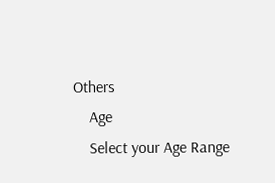Others
    Age
    Select your Age Range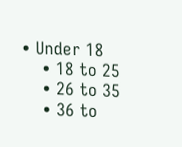• Under 18
    • 18 to 25
    • 26 to 35
    • 36 to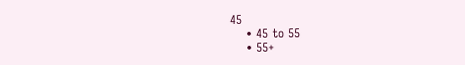45
    • 45 to 55
    • 55+